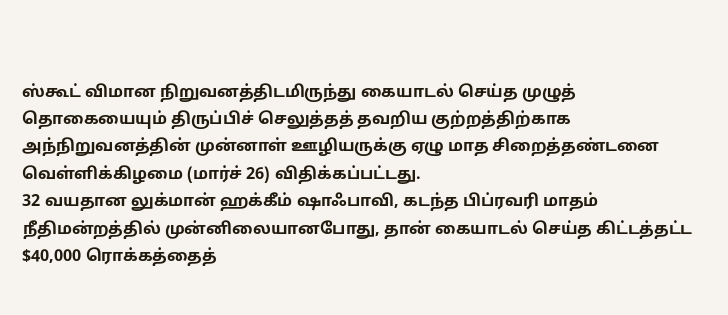ஸ்கூட் விமான நிறுவனத்திடமிருந்து கையாடல் செய்த முழுத் தொகையையும் திருப்பிச் செலுத்தத் தவறிய குற்றத்திற்காக அந்நிறுவனத்தின் முன்னாள் ஊழியருக்கு ஏழு மாத சிறைத்தண்டனை வெள்ளிக்கிழமை (மார்ச் 26) விதிக்கப்பட்டது.
32 வயதான லுக்மான் ஹக்கீம் ஷாஃபாவி, கடந்த பிப்ரவரி மாதம் நீதிமன்றத்தில் முன்னிலையானபோது, தான் கையாடல் செய்த கிட்டத்தட்ட $40,000 ரொக்கத்தைத்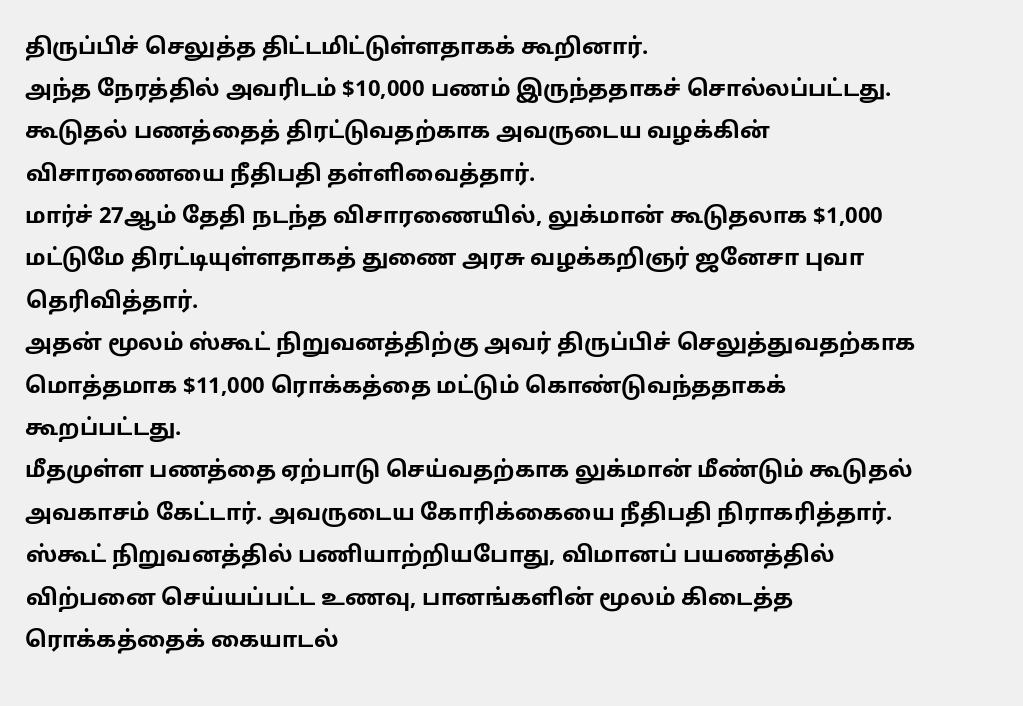திருப்பிச் செலுத்த திட்டமிட்டுள்ளதாகக் கூறினார்.
அந்த நேரத்தில் அவரிடம் $10,000 பணம் இருந்ததாகச் சொல்லப்பட்டது.
கூடுதல் பணத்தைத் திரட்டுவதற்காக அவருடைய வழக்கின் விசாரணையை நீதிபதி தள்ளிவைத்தார்.
மார்ச் 27ஆம் தேதி நடந்த விசாரணையில், லுக்மான் கூடுதலாக $1,000 மட்டுமே திரட்டியுள்ளதாகத் துணை அரசு வழக்கறிஞர் ஜனேசா புவா தெரிவித்தார்.
அதன் மூலம் ஸ்கூட் நிறுவனத்திற்கு அவர் திருப்பிச் செலுத்துவதற்காக மொத்தமாக $11,000 ரொக்கத்தை மட்டும் கொண்டுவந்ததாகக் கூறப்பட்டது.
மீதமுள்ள பணத்தை ஏற்பாடு செய்வதற்காக லுக்மான் மீண்டும் கூடுதல் அவகாசம் கேட்டார். அவருடைய கோரிக்கையை நீதிபதி நிராகரித்தார்.
ஸ்கூட் நிறுவனத்தில் பணியாற்றியபோது, விமானப் பயணத்தில் விற்பனை செய்யப்பட்ட உணவு, பானங்களின் மூலம் கிடைத்த ரொக்கத்தைக் கையாடல்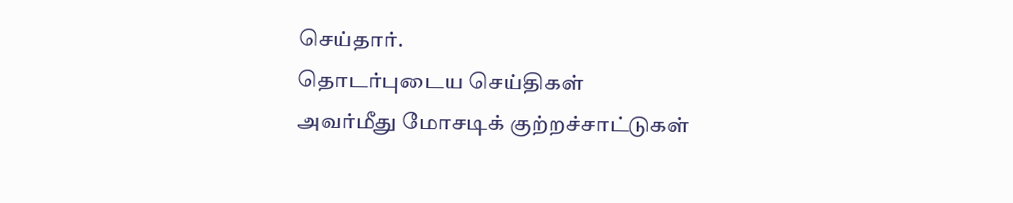செய்தார்.
தொடர்புடைய செய்திகள்
அவர்மீது மோசடிக் குற்றச்சாட்டுகள்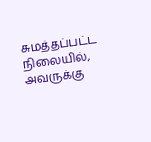சுமத்தப்பட்ட நிலையில், அவருக்கு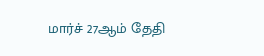மார்ச் 27ஆம் தேதி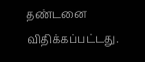தண்டனை விதிக்கப்பட்டது.